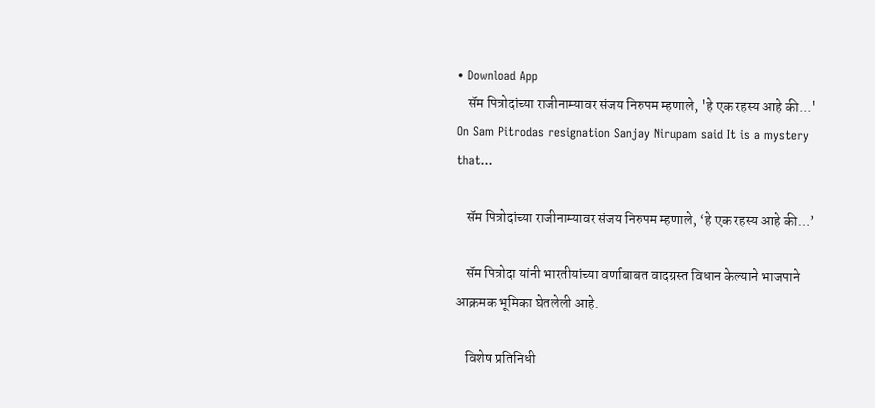• Download App
    सॅम पित्रोदांच्या राजीनाम्यावर संजय निरुपम म्हणाले, 'हे एक रहस्य आहे की...' On Sam Pitrodas resignation Sanjay Nirupam said It is a mystery that...

    सॅम पित्रोदांच्या राजीनाम्यावर संजय निरुपम म्हणाले, ‘हे एक रहस्य आहे की…’

    सॅम पित्रोदा यांनी भारतीयांच्या वर्णाबाबत वादग्रस्त विधान केल्याने भाजपाने आक्रमक भूमिका घेतलेली आहे.

    विशेष प्रतिनिधी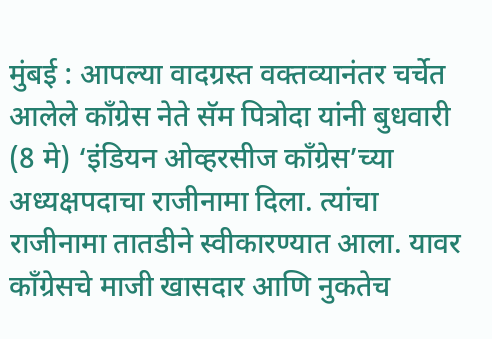मुंबई : आपल्या वादग्रस्त वक्तव्यानंतर चर्चेत आलेले काँग्रेस नेते सॅम पित्रोदा यांनी बुधवारी (8 मे) ‘इंडियन ओव्हरसीज काँग्रेस’च्या अध्यक्षपदाचा राजीनामा दिला. त्यांचा राजीनामा तातडीने स्वीकारण्यात आला. यावर काँग्रेसचे माजी खासदार आणि नुकतेच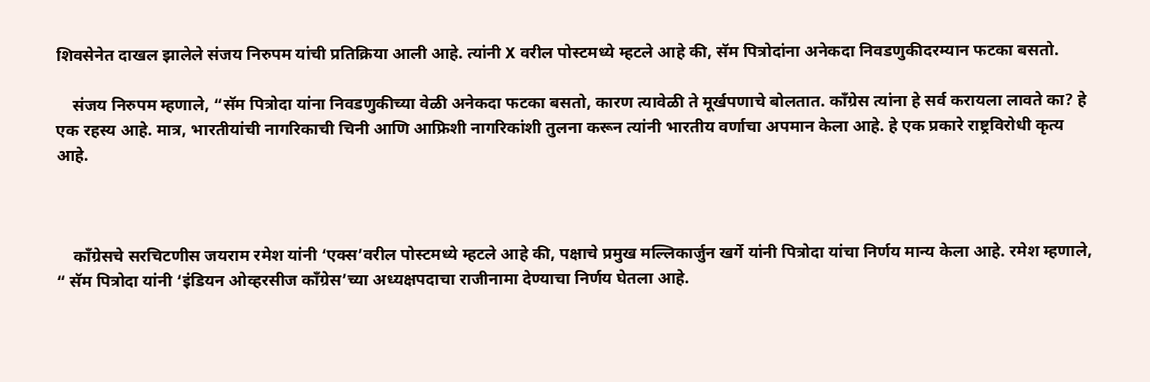शिवसेनेत दाखल झालेले संजय निरुपम यांची प्रतिक्रिया आली आहे. त्यांनी X वरील पोस्टमध्ये म्हटले आहे की, सॅम पित्रोदांना अनेकदा निवडणुकीदरम्यान फटका बसतो.

    संजय निरुपम म्हणाले, “सॅम पित्रोदा यांना निवडणुकीच्या वेळी अनेकदा फटका बसतो, कारण त्यावेळी ते मूर्खपणाचे बोलतात. काँग्रेस त्यांना हे सर्व करायला लावते का? हे एक रहस्य आहे. मात्र, भारतीयांची नागरिकाची चिनी आणि आफ्रिशी नागरिकांशी तुलना करून त्यांनी भारतीय वर्णाचा अपमान केला आहे. हे एक प्रकारे राष्ट्रविरोधी कृत्य आहे.



    काँग्रेसचे सरचिटणीस जयराम रमेश यांनी ‘एक्स’वरील पोस्टमध्ये म्हटले आहे की, पक्षाचे प्रमुख मल्लिकार्जुन खर्गे यांनी पित्रोदा यांचा निर्णय मान्य केला आहे. रमेश म्हणाले, “ सॅम पित्रोदा यांनी ‘इंडियन ओव्हरसीज काँग्रेस’च्या अध्यक्षपदाचा राजीनामा देण्याचा निर्णय घेतला आहे.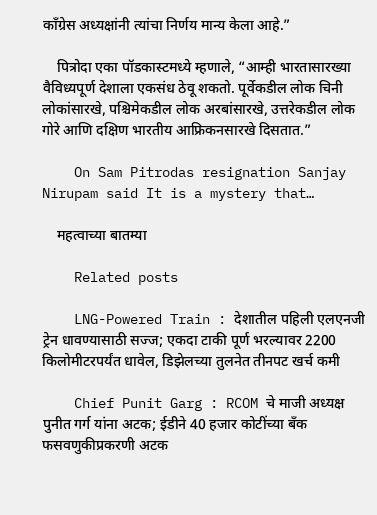काँग्रेस अध्यक्षांनी त्यांचा निर्णय मान्य केला आहे.”

    पित्रोदा एका पॉडकास्टमध्ये म्हणाले, “आम्ही भारतासारख्या वैविध्यपूर्ण देशाला एकसंध ठेवू शकतो. पूर्वेकडील लोक चिनी लोकांसारखे, पश्चिमेकडील लोक अरबांसारखे, उत्तरेकडील लोक गोरे आणि दक्षिण भारतीय आफ्रिकनसारखे दिसतात.”

    On Sam Pitrodas resignation Sanjay Nirupam said It is a mystery that…

    महत्वाच्या बातम्या

    Related posts

    LNG-Powered Train : देशातील पहिली एलएनजी ट्रेन धावण्यासाठी सज्ज; एकदा टाकी पूर्ण भरल्यावर 2200 किलोमीटरपर्यंत धावेल, डिझेलच्या तुलनेत तीनपट खर्च कमी

    Chief Punit Garg : RCOM चे माजी अध्यक्ष पुनीत गर्ग यांना अटक; ईडीने 40 हजार कोटींच्या बँक फसवणुकीप्रकरणी अटक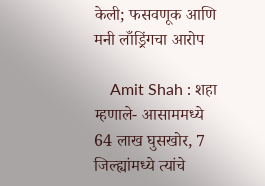केली; फसवणूक आणि मनी लाँड्रिंगचा आरोप

    Amit Shah : शहा म्हणाले- आसाममध्ये 64 लाख घुसखोर, 7 जिल्ह्यांमध्ये त्यांचे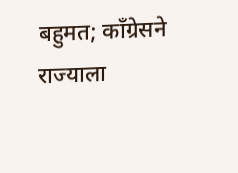बहुमत; काँग्रेसने राज्याला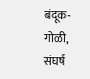बंदूक-गोळी, संघर्ष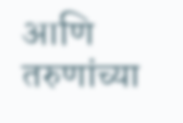आणि तरुणांच्या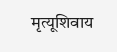मृत्यूशिवाय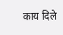काय दिले